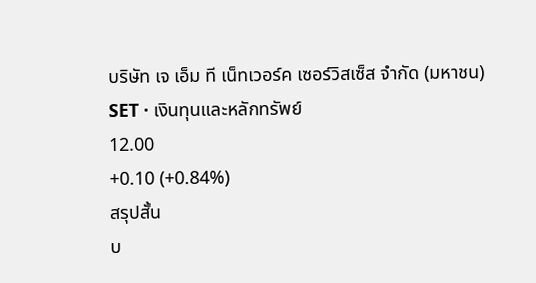บริษัท เจ เอ็ม ที เน็ทเวอร์ค เซอร์วิสเซ็ส จำกัด (มหาชน)
SET · เงินทุนและหลักทรัพย์
12.00
+0.10 (+0.84%)
สรุปสั้น
บ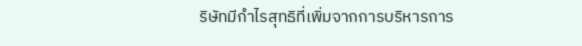ริษัทมีกําไรสุทธิที่เพิ่มจากการบริหารการ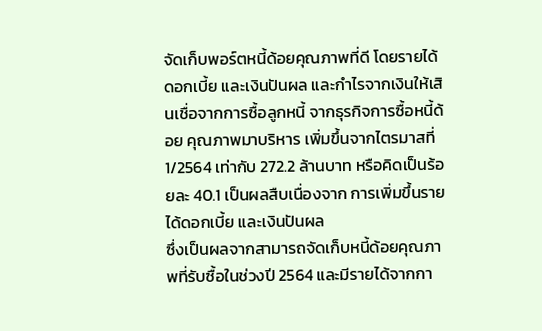จัดเก็บพอร์ตหนี้ด้อยคุณภาพที่ดี โดยรายได้ดอกเบี้ย และเงินปันผล และกําไรจากเงินให้เสินเชื่อจากการซื้อลูกหนี้ จากธุรกิจการซื้อหนี้ด้อย คุณภาพมาบริหาร เพิ่มขึ้นจากไตรมาสที่ 1/2564 เท่ากับ 272.2 ล้านบาท หรือคิดเป็นร้อยละ 40.1 เป็นผลสืบเนื่องจาก การเพิ่มขึ้นรายได้ดอกเบี้ย และเงินปันผล
ซึ่งเป็นผลจากสามารถจัดเก็บหนี้ด้อยคุณภาพที่รับซื้อในช่วงปี 2564 และมีรายได้จากกา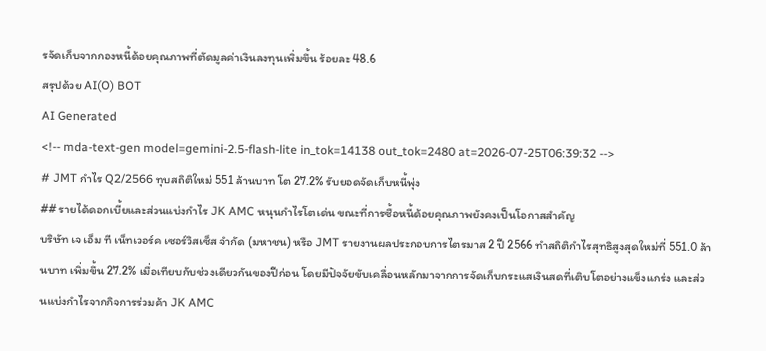รจัดเก็บจากกองหนี้ด้อยคุณภาพที่ตัดมูลค่าเงินลงทุนเพิ่มขึ้น ร้อยละ 48.6
สรุปด้วย AI(O) BOT
AI Generated
<!-- mda-text-gen model=gemini-2.5-flash-lite in_tok=14138 out_tok=2480 at=2026-07-25T06:39:32 -->
# JMT กำไร Q2/2566 ทุบสถิติใหม่ 551 ล้านบาท โต 27.2% รับยอดจัดเก็บหนี้พุ่ง
## รายได้ดอกเบี้ยและส่วนแบ่งกำไร JK AMC หนุนกำไรโตเด่น ขณะที่การซื้อหนี้ด้อยคุณภาพยังคงเป็นโอกาสสำคัญ
บริษัท เจ เอ็ม ที เน็ทเวอร์ค เซอร์วิสเซ็ส จำกัด (มหาชน) หรือ JMT รายงานผลประกอบการไตรมาส 2 ปี 2566 ทำสถิติกำไรสุทธิสูงสุดใหม่ที่ 551.0 ล้านบาท เพิ่มขึ้น 27.2% เมื่อเทียบกับช่วงเดียวกันของปีก่อน โดยมีปัจจัยขับเคลื่อนหลักมาจากการจัดเก็บกระแสเงินสดที่เติบโตอย่างแข็งแกร่ง และส่วนแบ่งกำไรจากกิจการร่วมค้า JK AMC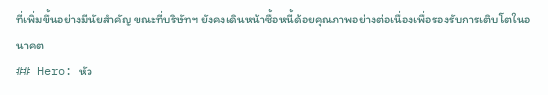ที่เพิ่มขึ้นอย่างมีนัยสำคัญ ขณะที่บริษัทฯ ยังคงเดินหน้าซื้อหนี้ด้อยคุณภาพอย่างต่อเนื่องเพื่อรองรับการเติบโตในอนาคต
## Hero: หัว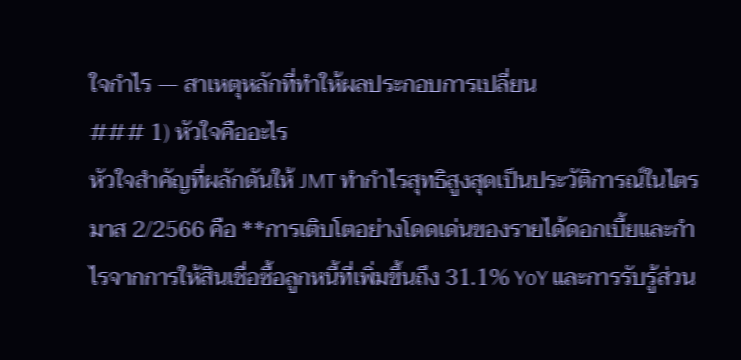ใจกำไร — สาเหตุหลักที่ทำให้ผลประกอบการเปลี่ยน
### 1) หัวใจคืออะไร
หัวใจสำคัญที่ผลักดันให้ JMT ทำกำไรสุทธิสูงสุดเป็นประวัติการณ์ในไตรมาส 2/2566 คือ **การเติบโตอย่างโดดเด่นของรายได้ดอกเบี้ยและกำไรจากการให้สินเชื่อซื้อลูกหนี้ที่เพิ่มขึ้นถึง 31.1% YoY และการรับรู้ส่วน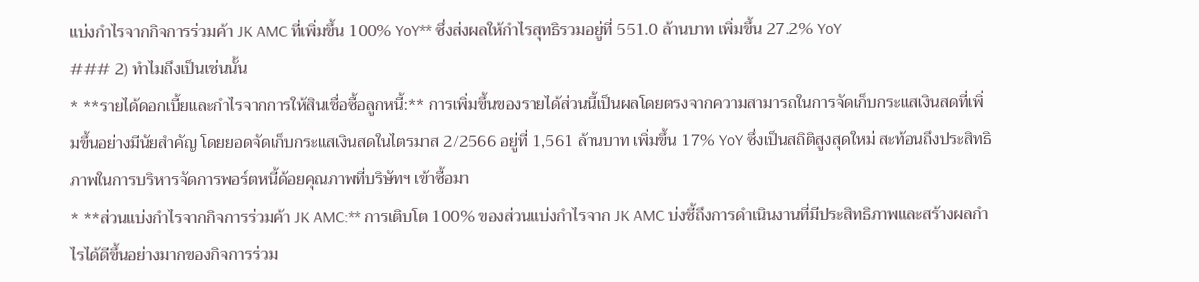แบ่งกำไรจากกิจการร่วมค้า JK AMC ที่เพิ่มขึ้น 100% YoY** ซึ่งส่งผลให้กำไรสุทธิรวมอยู่ที่ 551.0 ล้านบาท เพิ่มขึ้น 27.2% YoY
### 2) ทำไมถึงเป็นเช่นนั้น
* **รายได้ดอกเบี้ยและกำไรจากการให้สินเชื่อซื้อลูกหนี้:** การเพิ่มขึ้นของรายได้ส่วนนี้เป็นผลโดยตรงจากความสามารถในการจัดเก็บกระแสเงินสดที่เพิ่มขึ้นอย่างมีนัยสำคัญ โดยยอดจัดเก็บกระแสเงินสดในไตรมาส 2/2566 อยู่ที่ 1,561 ล้านบาท เพิ่มขึ้น 17% YoY ซึ่งเป็นสถิติสูงสุดใหม่ สะท้อนถึงประสิทธิภาพในการบริหารจัดการพอร์ตหนี้ด้อยคุณภาพที่บริษัทฯ เข้าซื้อมา
* **ส่วนแบ่งกำไรจากกิจการร่วมค้า JK AMC:** การเติบโต 100% ของส่วนแบ่งกำไรจาก JK AMC บ่งชี้ถึงการดำเนินงานที่มีประสิทธิภาพและสร้างผลกำไรได้ดีขึ้นอย่างมากของกิจการร่วม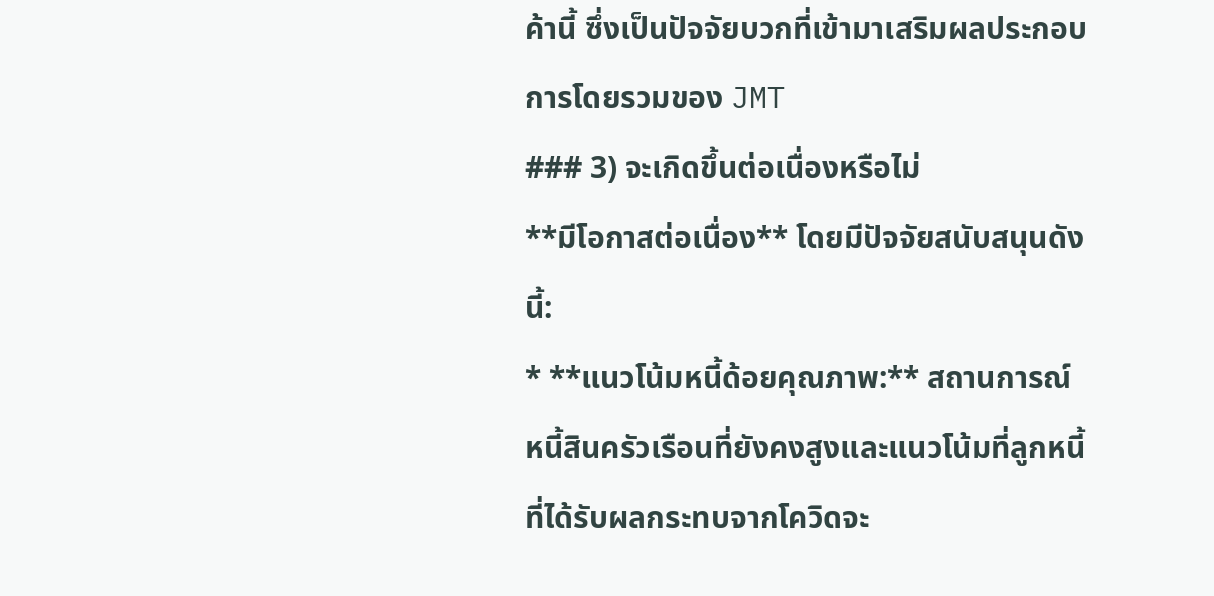ค้านี้ ซึ่งเป็นปัจจัยบวกที่เข้ามาเสริมผลประกอบการโดยรวมของ JMT
### 3) จะเกิดขึ้นต่อเนื่องหรือไม่
**มีโอกาสต่อเนื่อง** โดยมีปัจจัยสนับสนุนดังนี้:
* **แนวโน้มหนี้ด้อยคุณภาพ:** สถานการณ์หนี้สินครัวเรือนที่ยังคงสูงและแนวโน้มที่ลูกหนี้ที่ได้รับผลกระทบจากโควิดจะ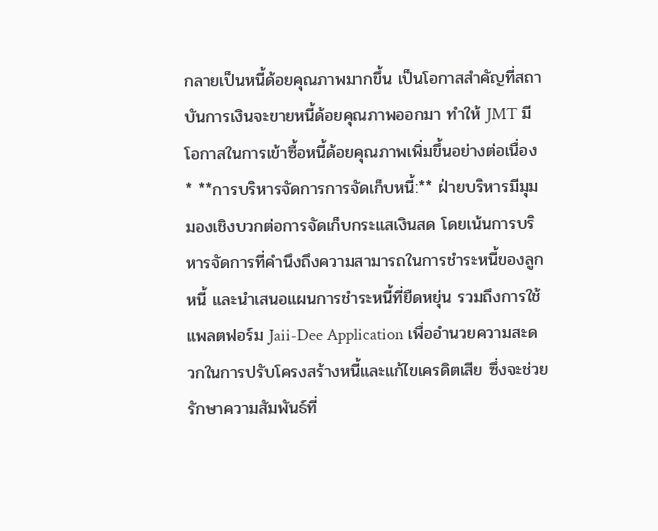กลายเป็นหนี้ด้อยคุณภาพมากขึ้น เป็นโอกาสสำคัญที่สถาบันการเงินจะขายหนี้ด้อยคุณภาพออกมา ทำให้ JMT มีโอกาสในการเข้าซื้อหนี้ด้อยคุณภาพเพิ่มขึ้นอย่างต่อเนื่อง
* **การบริหารจัดการการจัดเก็บหนี้:** ฝ่ายบริหารมีมุมมองเชิงบวกต่อการจัดเก็บกระแสเงินสด โดยเน้นการบริหารจัดการที่คำนึงถึงความสามารถในการชำระหนี้ของลูกหนี้ และนำเสนอแผนการชำระหนี้ที่ยืดหยุ่น รวมถึงการใช้แพลตฟอร์ม Jaii-Dee Application เพื่ออำนวยความสะดวกในการปรับโครงสร้างหนี้และแก้ไขเครดิตเสีย ซึ่งจะช่วยรักษาความสัมพันธ์ที่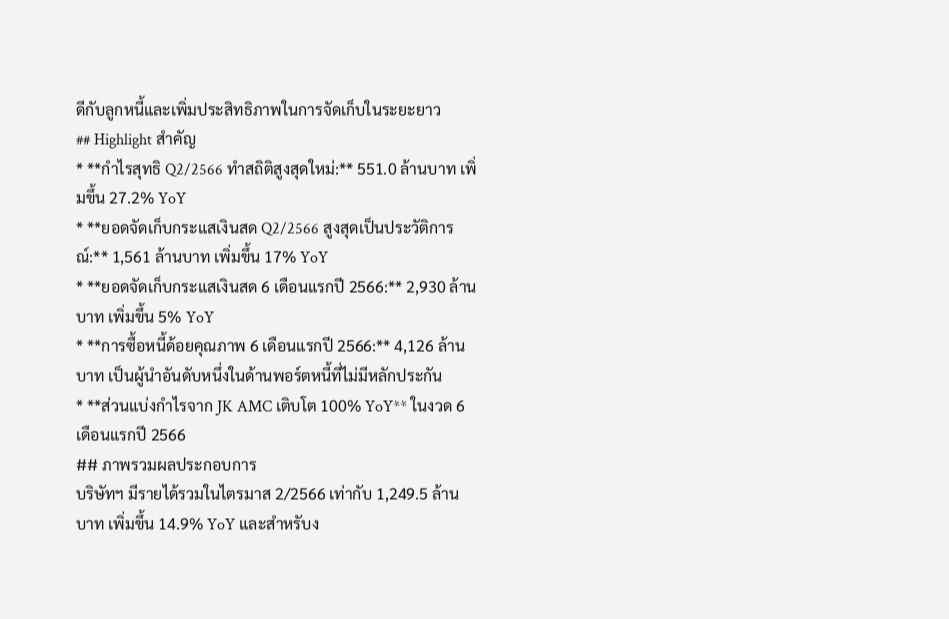ดีกับลูกหนี้และเพิ่มประสิทธิภาพในการจัดเก็บในระยะยาว
## Highlight สำคัญ
* **กำไรสุทธิ Q2/2566 ทำสถิติสูงสุดใหม่:** 551.0 ล้านบาท เพิ่มขึ้น 27.2% YoY
* **ยอดจัดเก็บกระแสเงินสด Q2/2566 สูงสุดเป็นประวัติการณ์:** 1,561 ล้านบาท เพิ่มขึ้น 17% YoY
* **ยอดจัดเก็บกระแสเงินสด 6 เดือนแรกปี 2566:** 2,930 ล้านบาท เพิ่มขึ้น 5% YoY
* **การซื้อหนี้ด้อยคุณภาพ 6 เดือนแรกปี 2566:** 4,126 ล้านบาท เป็นผู้นำอันดับหนึ่งในด้านพอร์ตหนี้ที่ไม่มีหลักประกัน
* **ส่วนแบ่งกำไรจาก JK AMC เติบโต 100% YoY** ในงวด 6 เดือนแรกปี 2566
## ภาพรวมผลประกอบการ
บริษัทฯ มีรายได้รวมในไตรมาส 2/2566 เท่ากับ 1,249.5 ล้านบาท เพิ่มขึ้น 14.9% YoY และสำหรับง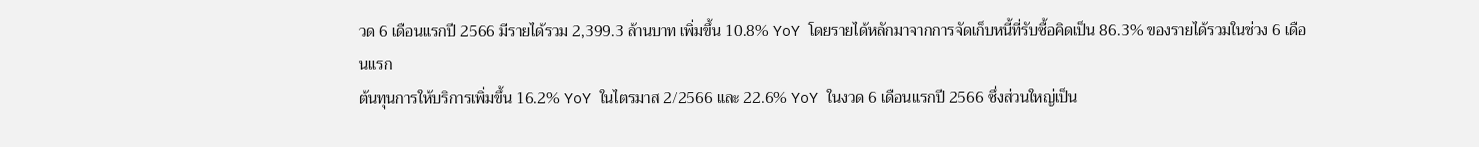วด 6 เดือนแรกปี 2566 มีรายได้รวม 2,399.3 ล้านบาท เพิ่มขึ้น 10.8% YoY โดยรายได้หลักมาจากการจัดเก็บหนี้ที่รับซื้อคิดเป็น 86.3% ของรายได้รวมในช่วง 6 เดือนแรก
ต้นทุนการให้บริการเพิ่มขึ้น 16.2% YoY ในไตรมาส 2/2566 และ 22.6% YoY ในงวด 6 เดือนแรกปี 2566 ซึ่งส่วนใหญ่เป็น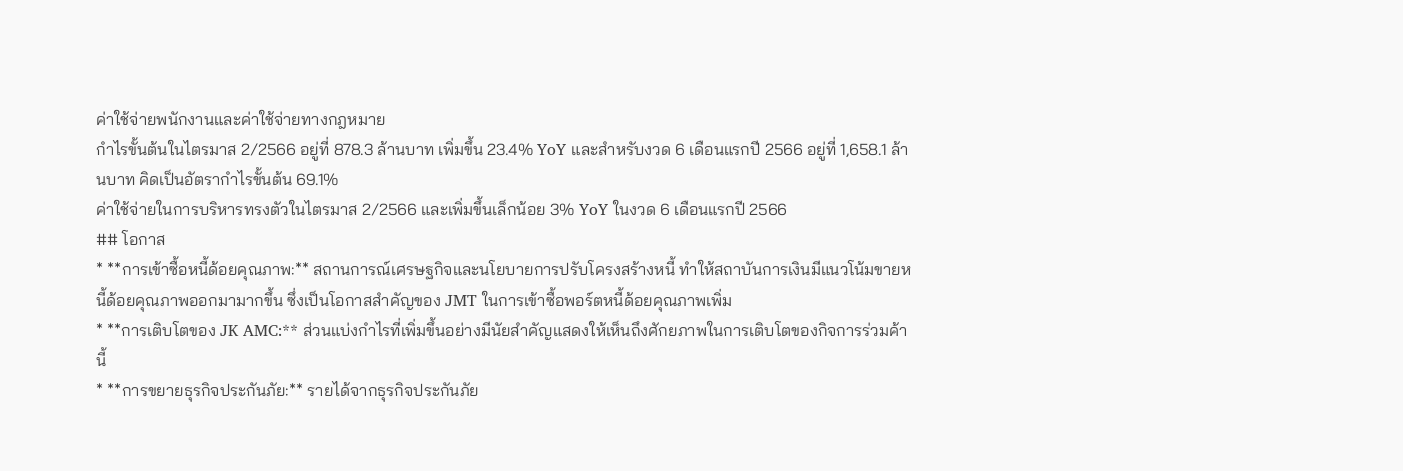ค่าใช้จ่ายพนักงานและค่าใช้จ่ายทางกฎหมาย
กำไรขั้นต้นในไตรมาส 2/2566 อยู่ที่ 878.3 ล้านบาท เพิ่มขึ้น 23.4% YoY และสำหรับงวด 6 เดือนแรกปี 2566 อยู่ที่ 1,658.1 ล้านบาท คิดเป็นอัตรากำไรขั้นต้น 69.1%
ค่าใช้จ่ายในการบริหารทรงตัวในไตรมาส 2/2566 และเพิ่มขึ้นเล็กน้อย 3% YoY ในงวด 6 เดือนแรกปี 2566
## โอกาส
* **การเข้าซื้อหนี้ด้อยคุณภาพ:** สถานการณ์เศรษฐกิจและนโยบายการปรับโครงสร้างหนี้ ทำให้สถาบันการเงินมีแนวโน้มขายหนี้ด้อยคุณภาพออกมามากขึ้น ซึ่งเป็นโอกาสสำคัญของ JMT ในการเข้าซื้อพอร์ตหนี้ด้อยคุณภาพเพิ่ม
* **การเติบโตของ JK AMC:** ส่วนแบ่งกำไรที่เพิ่มขึ้นอย่างมีนัยสำคัญแสดงให้เห็นถึงศักยภาพในการเติบโตของกิจการร่วมค้านี้
* **การขยายธุรกิจประกันภัย:** รายได้จากธุรกิจประกันภัย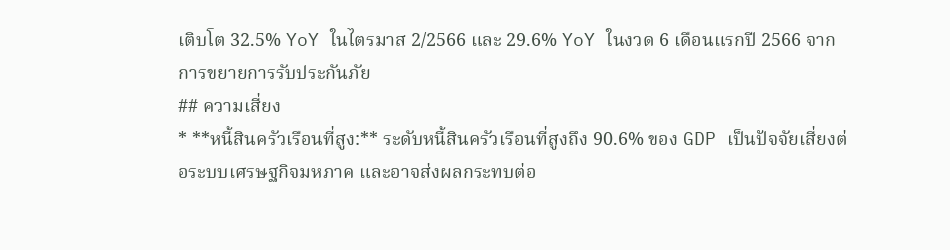เติบโต 32.5% YoY ในไตรมาส 2/2566 และ 29.6% YoY ในงวด 6 เดือนแรกปี 2566 จากการขยายการรับประกันภัย
## ความเสี่ยง
* **หนี้สินครัวเรือนที่สูง:** ระดับหนี้สินครัวเรือนที่สูงถึง 90.6% ของ GDP เป็นปัจจัยเสี่ยงต่อระบบเศรษฐกิจมหภาค และอาจส่งผลกระทบต่อ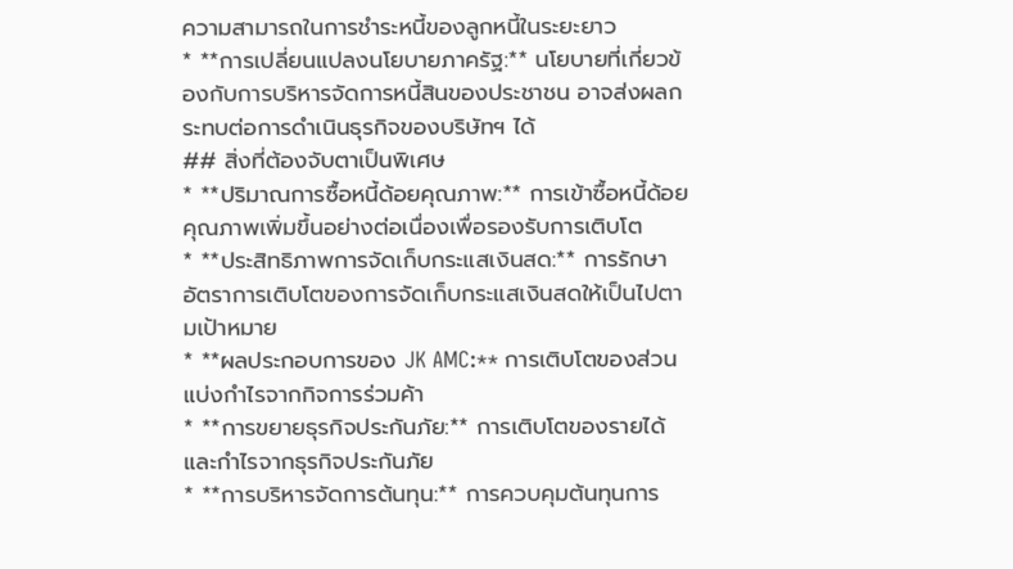ความสามารถในการชำระหนี้ของลูกหนี้ในระยะยาว
* **การเปลี่ยนแปลงนโยบายภาครัฐ:** นโยบายที่เกี่ยวข้องกับการบริหารจัดการหนี้สินของประชาชน อาจส่งผลกระทบต่อการดำเนินธุรกิจของบริษัทฯ ได้
## สิ่งที่ต้องจับตาเป็นพิเศษ
* **ปริมาณการซื้อหนี้ด้อยคุณภาพ:** การเข้าซื้อหนี้ด้อยคุณภาพเพิ่มขึ้นอย่างต่อเนื่องเพื่อรองรับการเติบโต
* **ประสิทธิภาพการจัดเก็บกระแสเงินสด:** การรักษาอัตราการเติบโตของการจัดเก็บกระแสเงินสดให้เป็นไปตามเป้าหมาย
* **ผลประกอบการของ JK AMC:** การเติบโตของส่วนแบ่งกำไรจากกิจการร่วมค้า
* **การขยายธุรกิจประกันภัย:** การเติบโตของรายได้และกำไรจากธุรกิจประกันภัย
* **การบริหารจัดการต้นทุน:** การควบคุมต้นทุนการ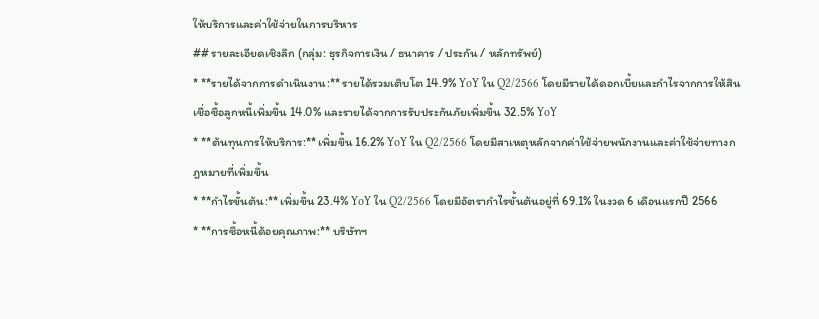ให้บริการและค่าใช้จ่ายในการบริหาร
## รายละเอียดเชิงลึก (กลุ่ม: ธุรกิจการเงิน / ธนาคาร / ประกัน / หลักทรัพย์)
* **รายได้จากการดำเนินงาน:** รายได้รวมเติบโต 14.9% YoY ใน Q2/2566 โดยมีรายได้ดอกเบี้ยและกำไรจากการให้สินเชื่อซื้อลูกหนี้เพิ่มขึ้น 14.0% และรายได้จากการรับประกันภัยเพิ่มขึ้น 32.5% YoY
* **ต้นทุนการให้บริการ:** เพิ่มขึ้น 16.2% YoY ใน Q2/2566 โดยมีสาเหตุหลักจากค่าใช้จ่ายพนักงานและค่าใช้จ่ายทางกฎหมายที่เพิ่มขึ้น
* **กำไรขั้นต้น:** เพิ่มขึ้น 23.4% YoY ใน Q2/2566 โดยมีอัตรากำไรขั้นต้นอยู่ที่ 69.1% ในงวด 6 เดือนแรกปี 2566
* **การซื้อหนี้ด้อยคุณภาพ:** บริษัทฯ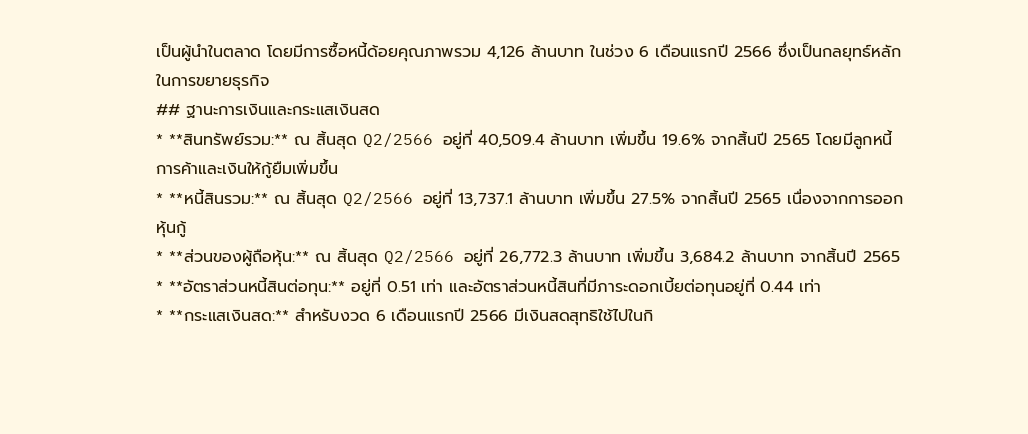เป็นผู้นำในตลาด โดยมีการซื้อหนี้ด้อยคุณภาพรวม 4,126 ล้านบาท ในช่วง 6 เดือนแรกปี 2566 ซึ่งเป็นกลยุทธ์หลักในการขยายธุรกิจ
## ฐานะการเงินและกระแสเงินสด
* **สินทรัพย์รวม:** ณ สิ้นสุด Q2/2566 อยู่ที่ 40,509.4 ล้านบาท เพิ่มขึ้น 19.6% จากสิ้นปี 2565 โดยมีลูกหนี้การค้าและเงินให้กู้ยืมเพิ่มขึ้น
* **หนี้สินรวม:** ณ สิ้นสุด Q2/2566 อยู่ที่ 13,737.1 ล้านบาท เพิ่มขึ้น 27.5% จากสิ้นปี 2565 เนื่องจากการออกหุ้นกู้
* **ส่วนของผู้ถือหุ้น:** ณ สิ้นสุด Q2/2566 อยู่ที่ 26,772.3 ล้านบาท เพิ่มขึ้น 3,684.2 ล้านบาท จากสิ้นปี 2565
* **อัตราส่วนหนี้สินต่อทุน:** อยู่ที่ 0.51 เท่า และอัตราส่วนหนี้สินที่มีภาระดอกเบี้ยต่อทุนอยู่ที่ 0.44 เท่า
* **กระแสเงินสด:** สำหรับงวด 6 เดือนแรกปี 2566 มีเงินสดสุทธิใช้ไปในกิ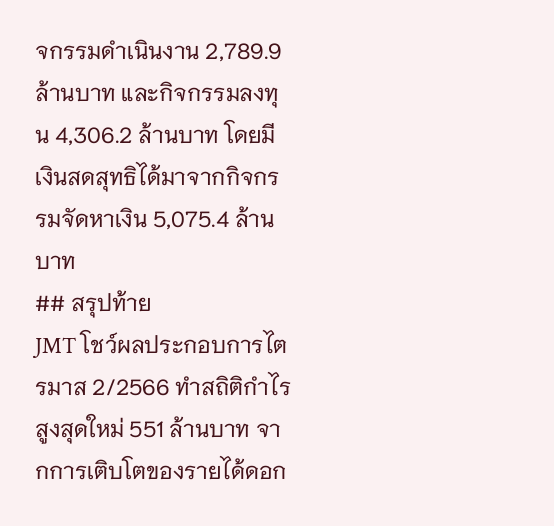จกรรมดำเนินงาน 2,789.9 ล้านบาท และกิจกรรมลงทุน 4,306.2 ล้านบาท โดยมีเงินสดสุทธิได้มาจากกิจกรรมจัดหาเงิน 5,075.4 ล้านบาท
## สรุปท้าย
JMT โชว์ผลประกอบการไตรมาส 2/2566 ทำสถิติกำไรสูงสุดใหม่ 551 ล้านบาท จากการเติบโตของรายได้ดอก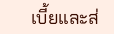เบี้ยและส่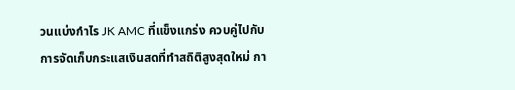วนแบ่งกำไร JK AMC ที่แข็งแกร่ง ควบคู่ไปกับการจัดเก็บกระแสเงินสดที่ทำสถิติสูงสุดใหม่ กา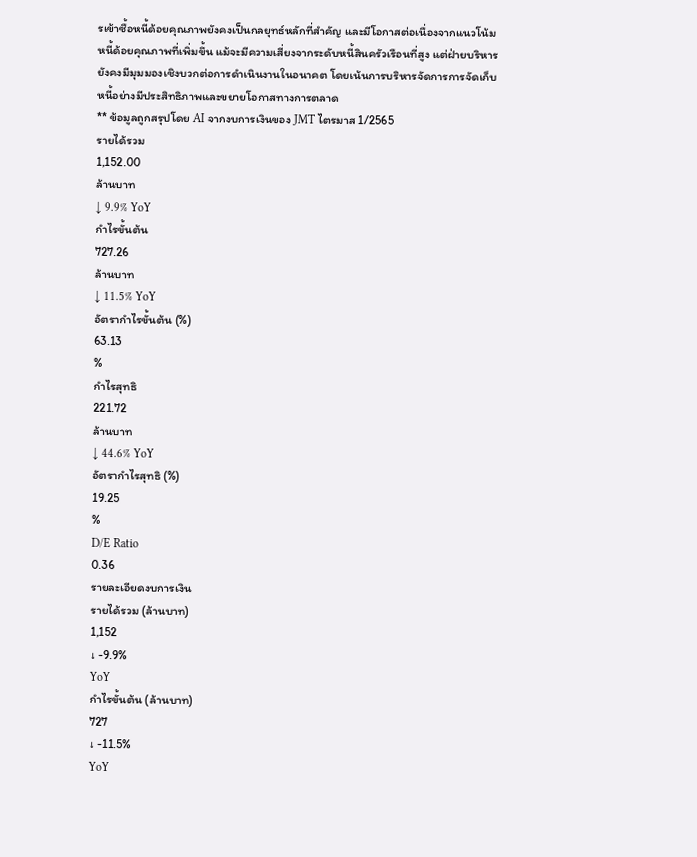รเข้าซื้อหนี้ด้อยคุณภาพยังคงเป็นกลยุทธ์หลักที่สำคัญ และมีโอกาสต่อเนื่องจากแนวโน้มหนี้ด้อยคุณภาพที่เพิ่มขึ้น แม้จะมีความเสี่ยงจากระดับหนี้สินครัวเรือนที่สูง แต่ฝ่ายบริหารยังคงมีมุมมองเชิงบวกต่อการดำเนินงานในอนาคต โดยเน้นการบริหารจัดการการจัดเก็บหนี้อย่างมีประสิทธิภาพและขยายโอกาสทางการตลาด
** ข้อมูลถูกสรุปโดย AI จากงบการเงินของ JMT ไตรมาส 1/2565
รายได้รวม
1,152.00
ล้านบาท
↓ 9.9% YoY
กำไรขั้นต้น
727.26
ล้านบาท
↓ 11.5% YoY
อัตรากำไรขั้นต้น (%)
63.13
%
กำไรสุทธิ
221.72
ล้านบาท
↓ 44.6% YoY
อัตรากำไรสุทธิ (%)
19.25
%
D/E Ratio
0.36
รายละเอียดงบการเงิน
รายได้รวม (ล้านบาท)
1,152
↓ -9.9%
YoY
กำไรขั้นต้น (ล้านบาท)
727
↓ -11.5%
YoY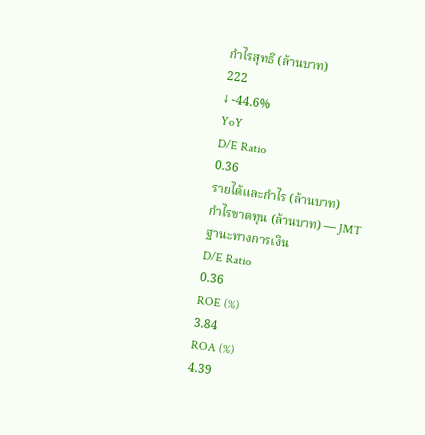กำไรสุทธิ (ล้านบาท)
222
↓ -44.6%
YoY
D/E Ratio
0.36
รายได้และกำไร (ล้านบาท)
กำไรขาดทุน (ล้านบาท) — JMT
ฐานะทางการเงิน
D/E Ratio
0.36
ROE (%)
3.84
ROA (%)
4.39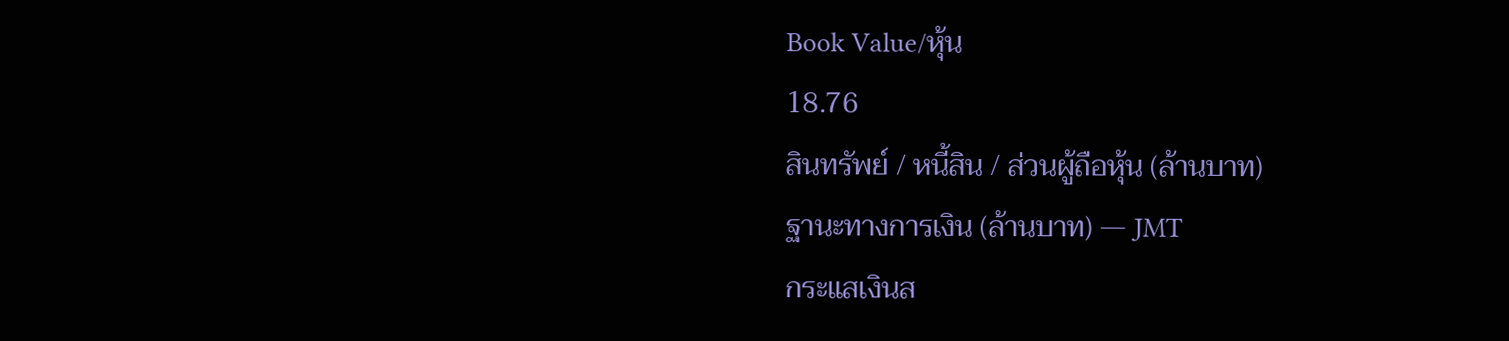Book Value/หุ้น
18.76
สินทรัพย์ / หนี้สิน / ส่วนผู้ถือหุ้น (ล้านบาท)
ฐานะทางการเงิน (ล้านบาท) — JMT
กระแสเงินส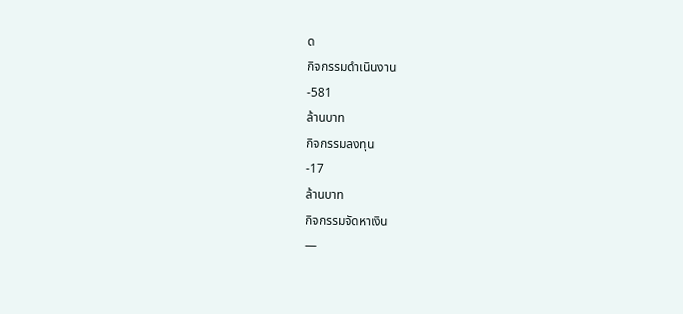ด
กิจกรรมดำเนินงาน
-581
ล้านบาท
กิจกรรมลงทุน
-17
ล้านบาท
กิจกรรมจัดหาเงิน
—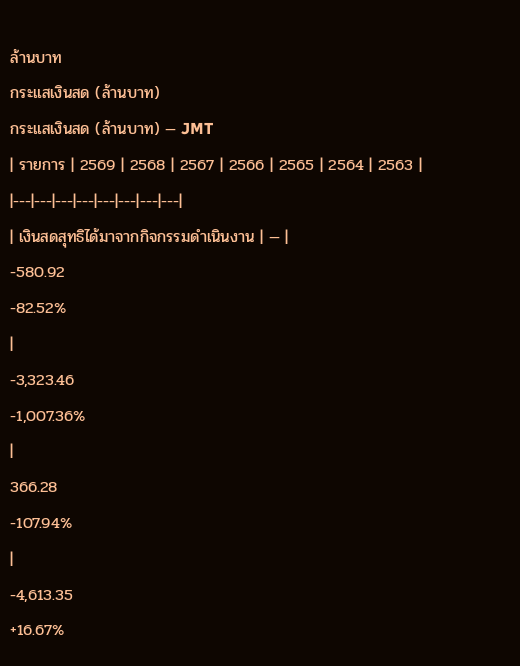ล้านบาท
กระแสเงินสด (ล้านบาท)
กระแสเงินสด (ล้านบาท) — JMT
| รายการ | 2569 | 2568 | 2567 | 2566 | 2565 | 2564 | 2563 |
|---|---|---|---|---|---|---|---|
| เงินสดสุทธิได้มาจากกิจกรรมดำเนินงาน | — |
-580.92
-82.52%
|
-3,323.46
-1,007.36%
|
366.28
-107.94%
|
-4,613.35
+16.67%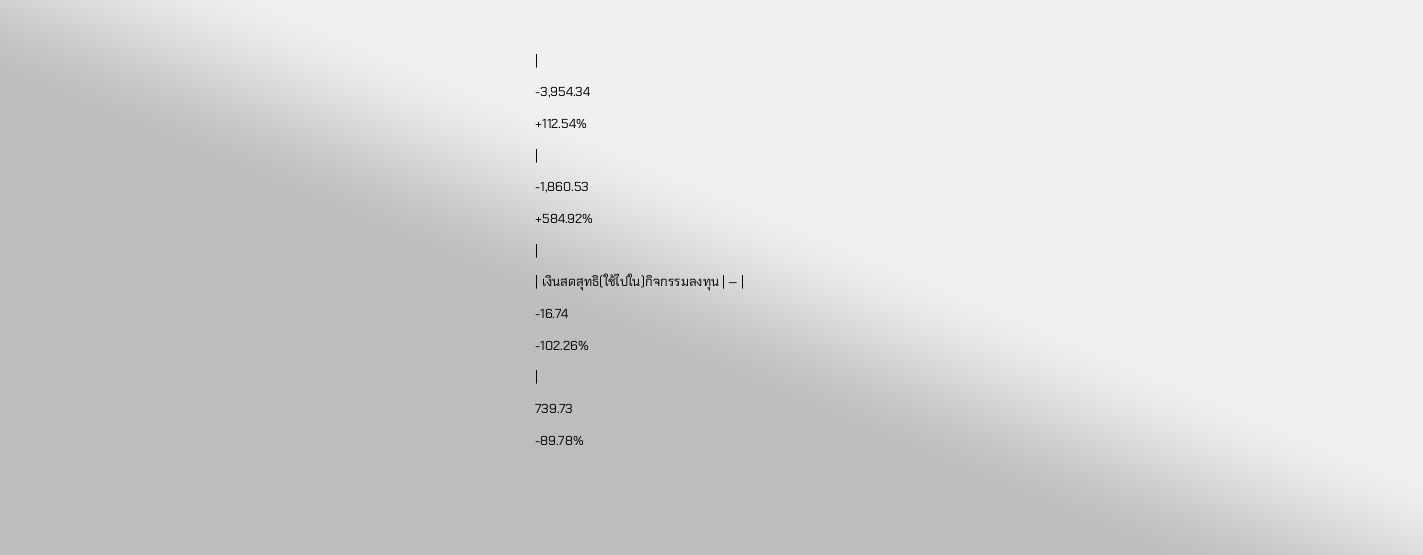|
-3,954.34
+112.54%
|
-1,860.53
+584.92%
|
| เงินสดสุทธิ(ใช้ไปใน)กิจกรรมลงทุน | — |
-16.74
-102.26%
|
739.73
-89.78%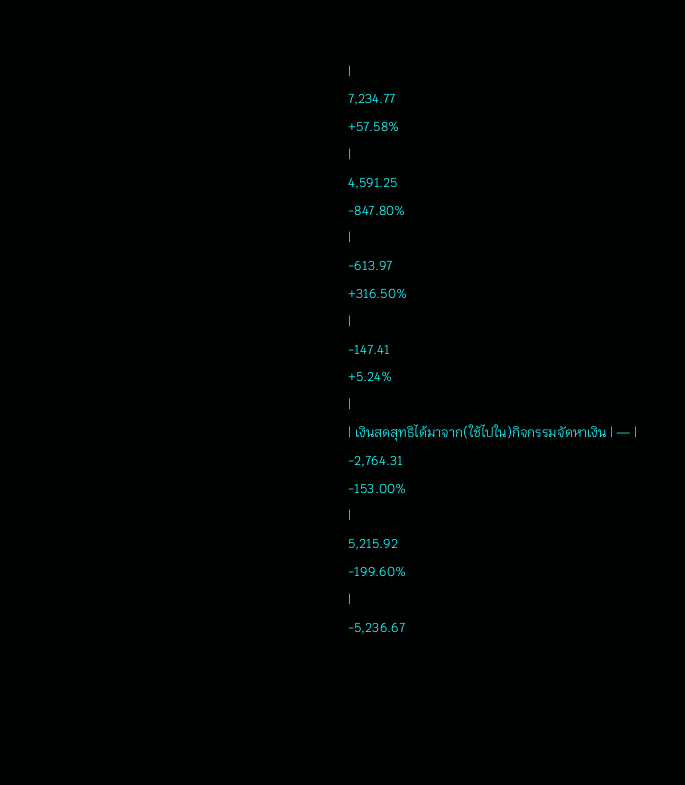|
7,234.77
+57.58%
|
4,591.25
-847.80%
|
-613.97
+316.50%
|
-147.41
+5.24%
|
| เงินสดสุทธิได้มาจาก(ใช้ไปใน)กิจกรรมจัดหาเงิน | — |
-2,764.31
-153.00%
|
5,215.92
-199.60%
|
-5,236.67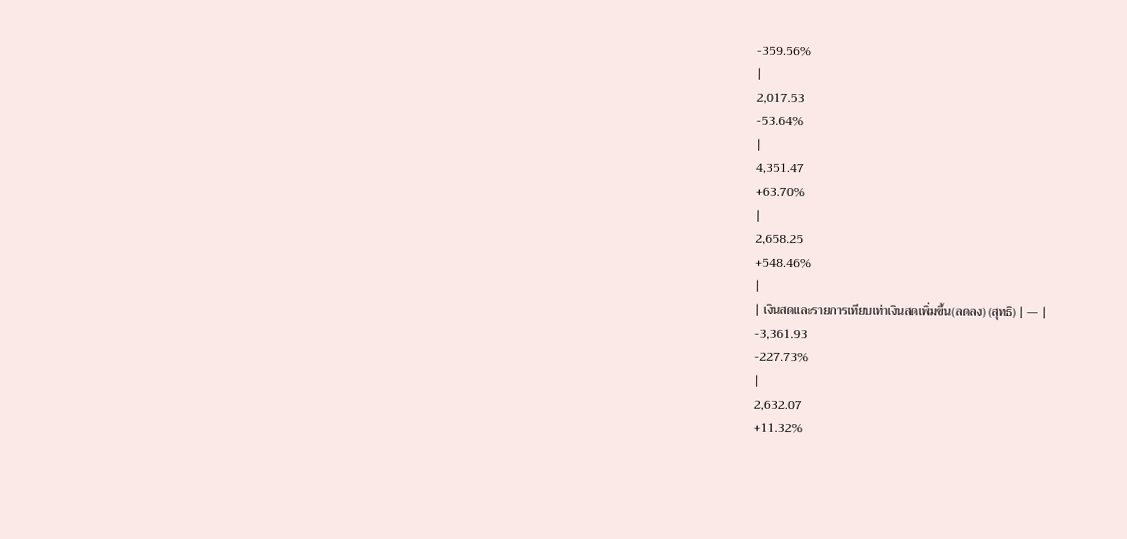-359.56%
|
2,017.53
-53.64%
|
4,351.47
+63.70%
|
2,658.25
+548.46%
|
| เงินสดและรายการเทียบเท่าเงินสดเพิ่มขึ้น(ลดลง) (สุทธิ) | — |
-3,361.93
-227.73%
|
2,632.07
+11.32%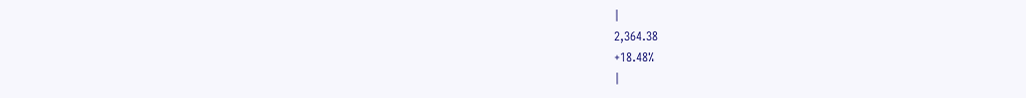|
2,364.38
+18.48%
|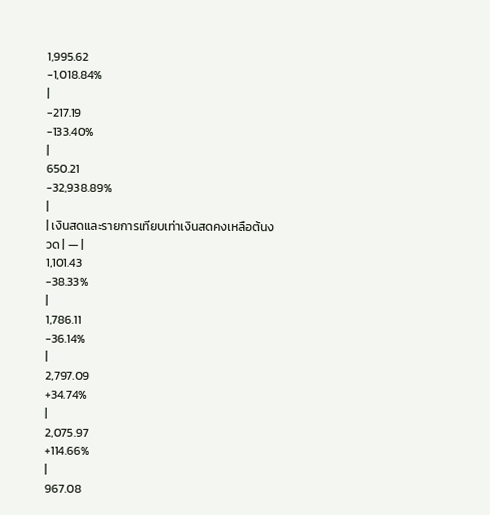1,995.62
-1,018.84%
|
-217.19
-133.40%
|
650.21
-32,938.89%
|
| เงินสดและรายการเทียบเท่าเงินสดคงเหลือต้นงวด | — |
1,101.43
-38.33%
|
1,786.11
-36.14%
|
2,797.09
+34.74%
|
2,075.97
+114.66%
|
967.08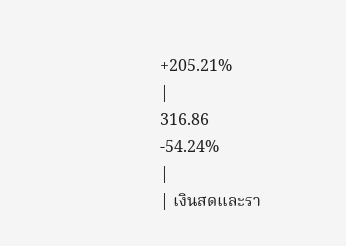+205.21%
|
316.86
-54.24%
|
| เงินสดและรา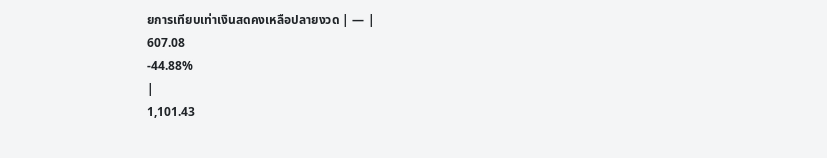ยการเทียบเท่าเงินสดคงเหลือปลายงวด | — |
607.08
-44.88%
|
1,101.43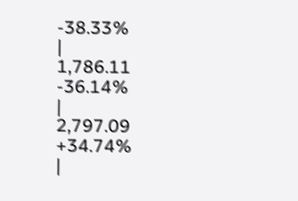-38.33%
|
1,786.11
-36.14%
|
2,797.09
+34.74%
|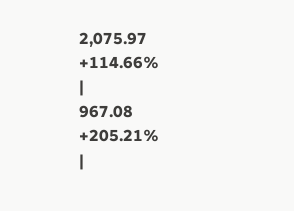2,075.97
+114.66%
|
967.08
+205.21%
|